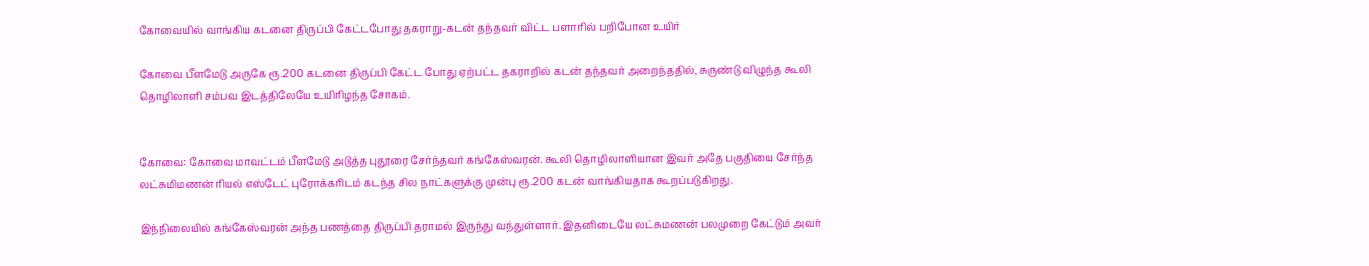கோவையில் வாங்கிய கடனை திருப்பி கேட்டபோது தகராறு-கடன் தந்தவர் விட்ட பளாரில் பறிபோன உயிர்

கோவை பீளமேடு அருகே ரூ.200 கடனை திருப்பி கேட்ட போது ஏற்பட்ட தகராறில் கடன் தந்தவர் அறைந்ததில், சுருண்டு விழுந்த கூலி தொழிலாளி சம்பவ இடத்திலேயே உயிரிழந்த சோகம்.


கோவை: கோவை மாவட்டம் பீளமேடு அடுத்த புதூரை சேர்ந்தவர் கங்கேஸ்வரன். கூலி தொழிலாளியான இவர் அதே பகுதியை சேர்ந்த லட்சுமிமணன் ரியல் எஸ்டேட் புரோக்கரிடம் கடந்த சில நாட்களுக்கு முன்பு ரூ.200 கடன் வாங்கியதாக கூறப்படுகிறது.

இந்நிலையில் கங்கேஸ்வரன் அந்த பணத்தை திருப்பி தராமல் இருந்து வந்துள்ளார். இதனிடையே லட்சுமணன் பலமுறை கேட்டும் அவர்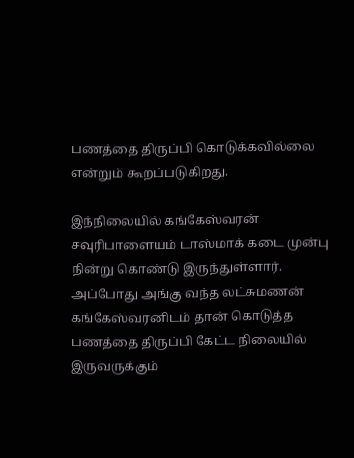பணத்தை திருப்பி கொடுக்கவில்லை என்றும் கூறப்படுகிறது.

இந்நிலையில் கங்கேஸ்வரன் சவுரிபாளையம் டாஸ்மாக் கடை முன்பு நின்று கொண்டு இருந்துள்ளார். அப்போது அங்கு வந்த லட்சுமணன் கங்கேஸ்வரனிடம் தான் கொடுத்த பணத்தை திருப்பி கேட்ட நிலையில் இருவருக்கும்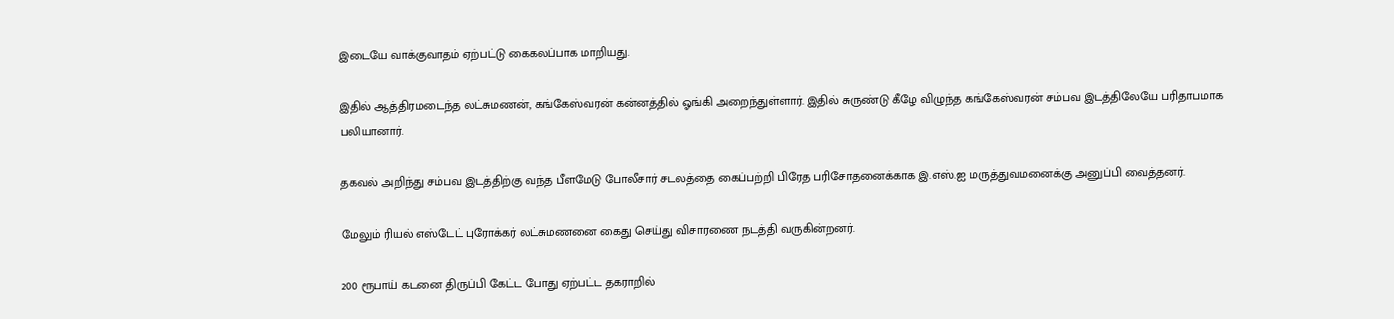இடையே வாக்குவாதம் ஏற்பட்டு கைகலப்பாக மாறியது.

இதில் ஆத்திரமடைந்த லட்சுமணன், கங்கேஸ்வரன் கன்னத்தில் ஓங்கி அறைந்துள்ளார். இதில் சுருண்டு கீழே விழுந்த கங்கேஸ்வரன் சம்பவ இடத்திலேயே பரிதாபமாக பலியானார்.

தகவல் அறிந்து சம்பவ இடத்திற்கு வந்த பீளமேடு போலீசார் சடலத்தை கைப்பற்றி பிரேத பரிசோதனைக்காக இ.எஸ்.ஐ மருத்துவமனைக்கு அனுப்பி வைத்தனர்.

மேலும் ரியல் எஸ்டேட் புரோக்கர் லட்சுமணனை கைது செய்து விசாரணை நடத்தி வருகின்றனர்.

200 ரூபாய் கடனை திருப்பி கேட்ட போது ஏற்பட்ட தகராறில்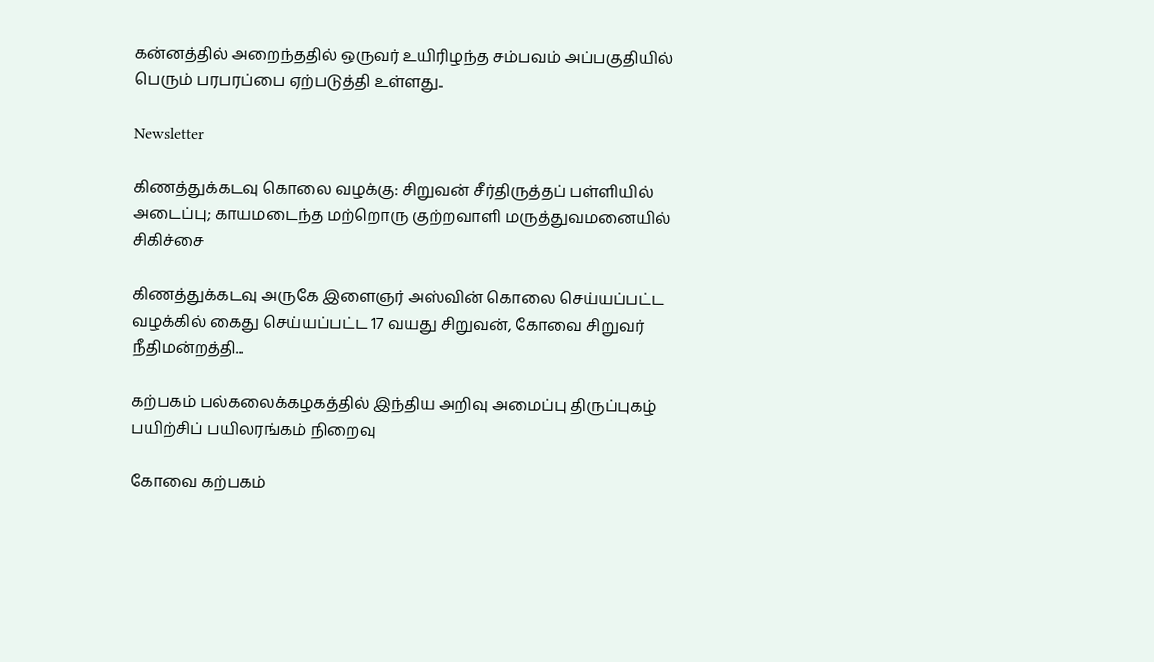கன்னத்தில் அறைந்ததில் ஒருவர் உயிரிழந்த சம்பவம் அப்பகுதியில் பெரும் பரபரப்பை ஏற்படுத்தி உள்ளது..

Newsletter

கிணத்துக்கடவு கொலை வழக்கு: சிறுவன் சீர்திருத்தப் பள்ளியில் அடைப்பு; காயமடைந்த மற்றொரு குற்றவாளி மருத்துவமனையில் சிகிச்சை

கிணத்துக்கடவு அருகே இளைஞர் அஸ்வின் கொலை செய்யப்பட்ட வழக்கில் கைது செய்யப்பட்ட 17 வயது சிறுவன், கோவை சிறுவர் நீதிமன்றத்தி...

கற்பகம் பல்கலைக்கழகத்தில் இந்திய அறிவு அமைப்பு திருப்புகழ் பயிற்சிப் பயிலரங்கம் நிறைவு

கோவை கற்பகம்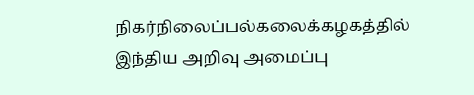நிகர்நிலைப்பல்கலைக்கழகத்தில் இந்திய அறிவு அமைப்பு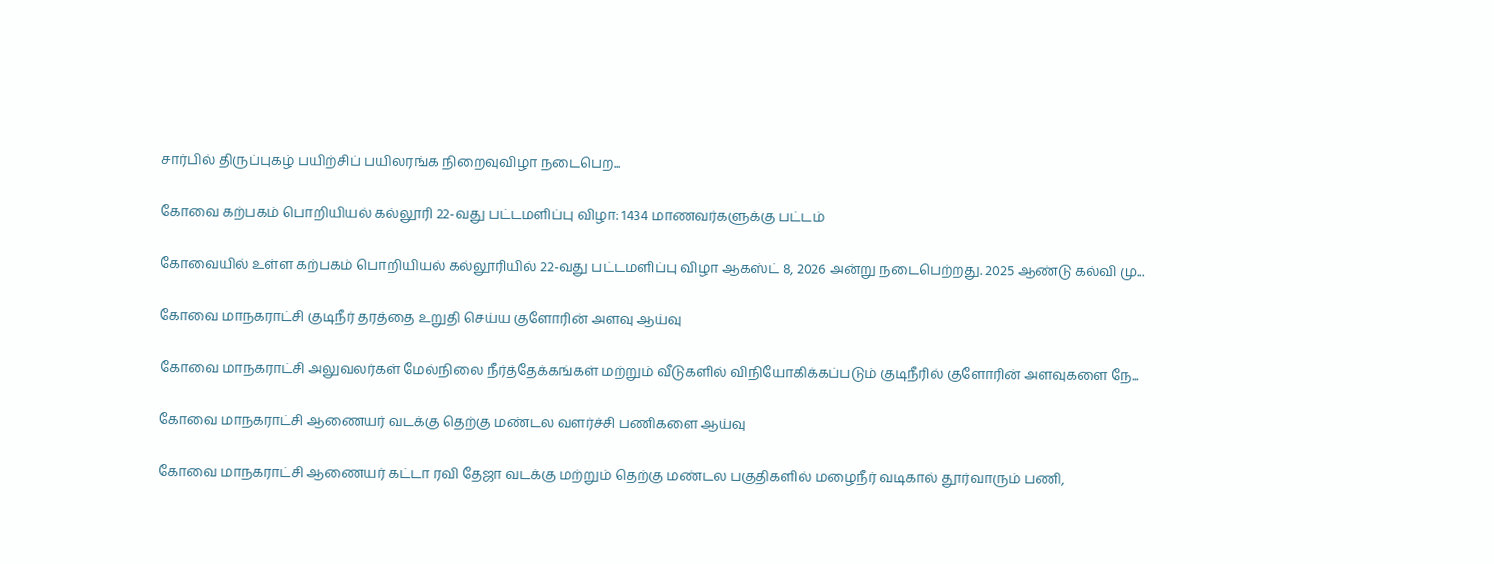சார்பில் திருப்புகழ் பயிற்சிப் பயிலரங்க நிறைவுவிழா நடைபெற...

கோவை கற்பகம் பொறியியல் கல்லூரி 22-வது பட்டமளிப்பு விழா: 1434 மாணவர்களுக்கு பட்டம்

கோவையில் உள்ள கற்பகம் பொறியியல் கல்லூரியில் 22-வது பட்டமளிப்பு விழா ஆகஸ்ட் 8, 2026 அன்று நடைபெற்றது. 2025 ஆண்டு கல்வி மு...

கோவை மாநகராட்சி குடிநீர் தரத்தை உறுதி செய்ய குளோரின் அளவு ஆய்வு

கோவை மாநகராட்சி அலுவலர்கள் மேல்நிலை நீர்த்தேக்கங்கள் மற்றும் வீடுகளில் விநியோகிக்கப்படும் குடிநீரில் குளோரின் அளவுகளை நே...

கோவை மாநகராட்சி ஆணையர் வடக்கு தெற்கு மண்டல வளர்ச்சி பணிகளை ஆய்வு

கோவை மாநகராட்சி ஆணையர் கட்டா ரவி தேஜா வடக்கு மற்றும் தெற்கு மண்டல பகுதிகளில் மழைநீர் வடிகால் தூர்வாரும் பணி,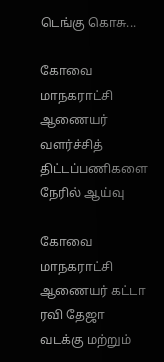டெங்கு கொசு...

கோவை மாநகராட்சி ஆணையர் வளர்ச்சித் திட்டப்பணிகளை நேரில் ஆய்வு

கோவை மாநகராட்சி ஆணையர் கட்டா ரவி தேஜா வடக்கு மற்றும்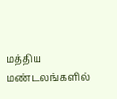மத்திய மண்டலங்களில்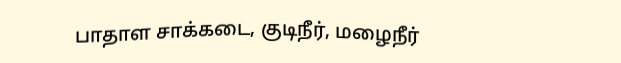பாதாள சாக்கடை, குடிநீர், மழைநீர்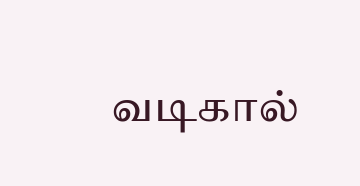வடிகால்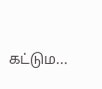கட்டும...